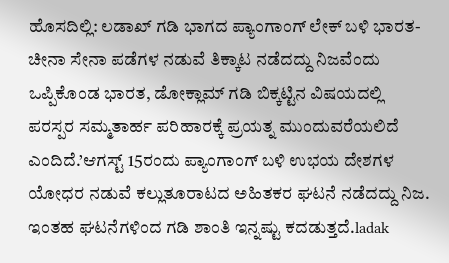ಹೊಸದಿಲ್ಲಿ: ಲಡಾಖ್‌ ಗಡಿ ಭಾಗದ ಪ್ಯಾಂಗಾಂಗ್‌ ಲೇಕ್‌ ಬಳಿ ಭಾರತ-ಚೀನಾ ಸೇನಾ ಪಡೆಗಳ ನಡುವೆ ತಿಕ್ಕಾಟ ನಡೆದದ್ದು ನಿಜವೆಂದು ಒಪ್ಪಿಕೊಂಡ ಭಾರತ, ಡೋಕ್ಲಾಮ್‌ ಗಡಿ ಬಿಕ್ಕಟ್ಟಿನ ವಿಷಯದಲ್ಲಿ ಪರಸ್ಪರ ಸಮ್ಮತಾರ್ಹ ಪರಿಹಾರಕ್ಕೆ ಪ್ರಯತ್ನ ಮುಂದುವರೆಯಲಿದೆ ಎಂದಿದೆ.’ಆಗಸ್ಟ್‌ 15ರಂದು ಪ್ಯಾಂಗಾಂಗ್‌ ಬಳಿ ಉಭಯ ದೇಶಗಳ ಯೋಧರ ನಡುವೆ ಕಲ್ಲುತೂರಾಟದ ಅಹಿತಕರ ಘಟನೆ ನಡೆದದ್ದು ನಿಜ. ಇಂತಹ ಘಟನೆಗಳಿಂದ ಗಡಿ ಶಾಂತಿ ಇನ್ನಷ್ಟು ಕದಡುತ್ತದೆ.ladak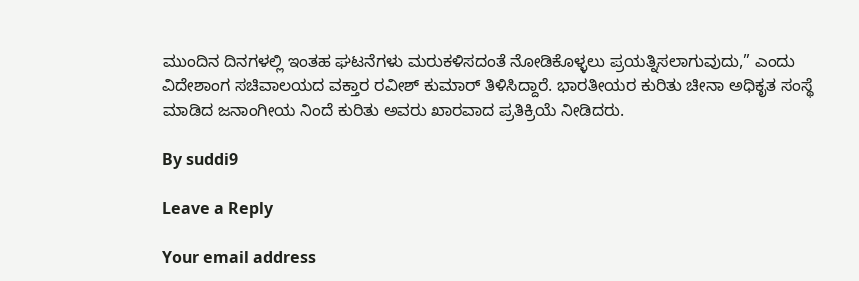ಮುಂದಿನ ದಿನಗಳಲ್ಲಿ ಇಂತಹ ಘಟನೆಗಳು ಮರುಕಳಿಸದಂತೆ ನೋಡಿಕೊಳ್ಳಲು ಪ್ರಯತ್ನಿಸಲಾಗುವುದು,” ಎಂದು ವಿದೇಶಾಂಗ ಸಚಿವಾಲಯದ ವಕ್ತಾರ ರವೀಶ್‌ ಕುಮಾರ್‌ ತಿಳಿಸಿದ್ದಾರೆ. ಭಾರತೀಯರ ಕುರಿತು ಚೀನಾ ಅಧಿಕೃತ ಸಂಸ್ಥೆ ಮಾಡಿದ ಜನಾಂಗೀಯ ನಿಂದೆ ಕುರಿತು ಅವರು ಖಾರವಾದ ಪ್ರತಿಕ್ರಿಯೆ ನೀಡಿದರು.

By suddi9

Leave a Reply

Your email address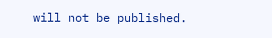will not be published.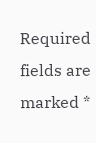Required fields are marked *